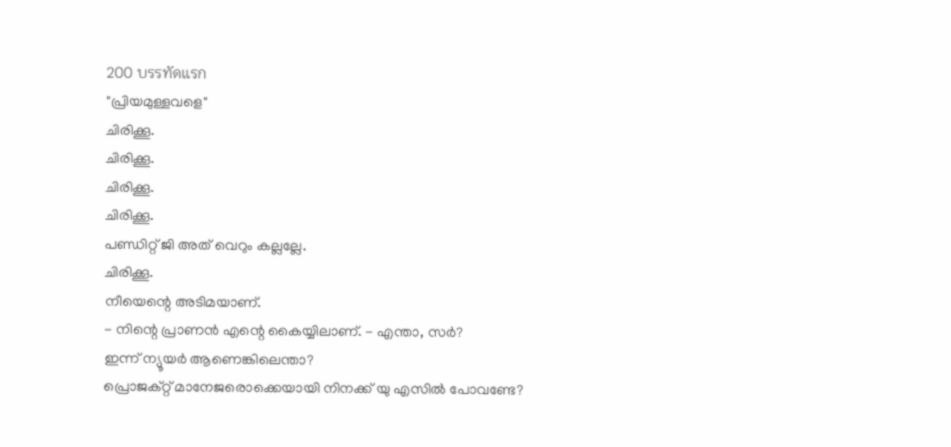200 บรรทัดแรก
"പ്രിയമുള്ളവളെ"
ചിരിക്കൂ.
ചിരിക്കൂ.
ചിരിക്കൂ.
ചിരിക്കൂ.
പണ്ഡിറ്റ് ജി അത് വെറും കല്ലല്ലേ.
ചിരിക്കൂ.
നീയെന്റെ അടിമയാണ്.
- നിന്റെ പ്രാണൻ എന്റെ കൈയ്യിലാണ്. - എന്താ, സർ?
ഇന്ന് ന്യൂയർ ആണെങ്കിലെന്താ?
പ്രൊജക്റ്റ് മാനേജരൊക്കെയായി നിനക്ക് യു എസിൽ പോവണ്ടേ?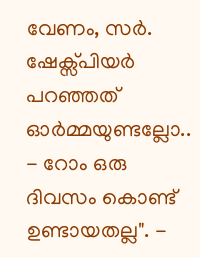വേണം, സർ.
ഷേക്സ്പിയർ പറഞ്ഞത് ഓർമ്മയുണ്ടല്ലോ..
- റോം ഒരു ദിവസം കൊണ്ട് ഉണ്ടായതല്ല". -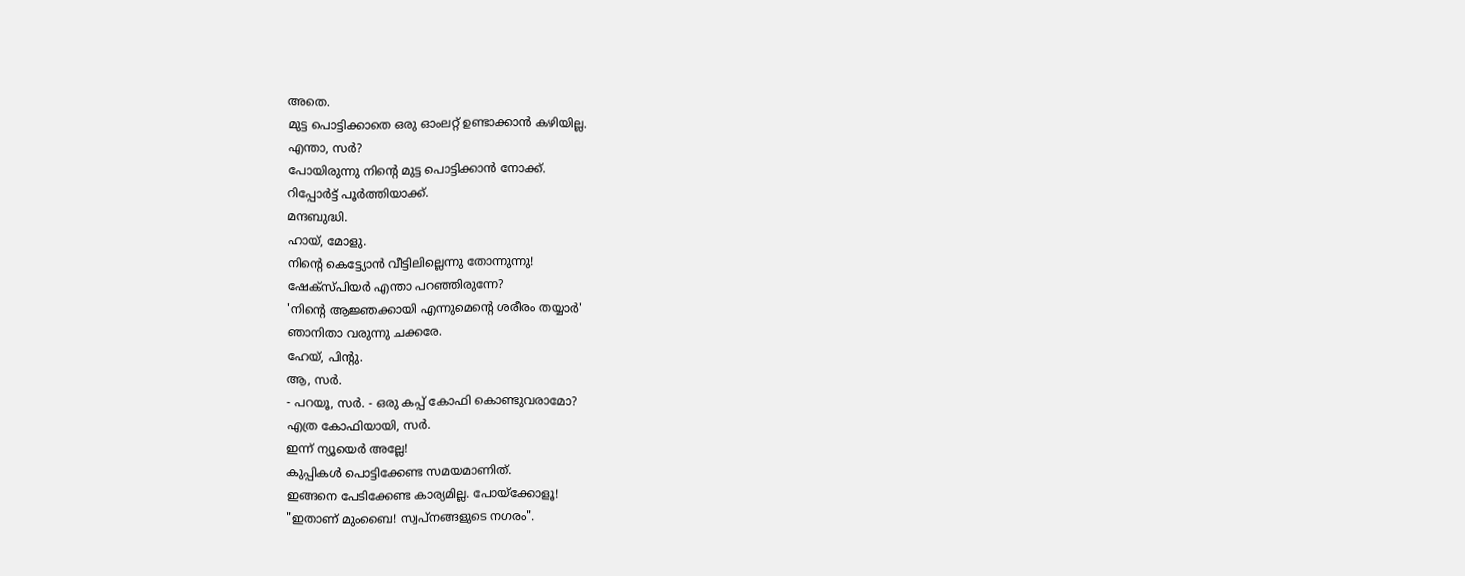അതെ.
മുട്ട പൊട്ടിക്കാതെ ഒരു ഓംലറ്റ് ഉണ്ടാക്കാൻ കഴിയില്ല.
എന്താ, സർ?
പോയിരുന്നു നിന്റെ മുട്ട പൊട്ടിക്കാൻ നോക്ക്.
റിപ്പോർട്ട് പൂർത്തിയാക്ക്.
മന്ദബുദ്ധി.
ഹായ്, മോളു.
നിന്റെ കെട്ട്യോൻ വീട്ടിലില്ലെന്നു തോന്നുന്നു!
ഷേക്സ്പിയർ എന്താ പറഞ്ഞിരുന്നേ?
'നിന്റെ ആജ്ഞക്കായി എന്നുമെന്റെ ശരീരം തയ്യാർ'
ഞാനിതാ വരുന്നു ചക്കരേ.
ഹേയ്, പിന്റു.
ആ, സർ.
- പറയൂ, സർ. - ഒരു കപ്പ് കോഫി കൊണ്ടുവരാമോ?
എത്ര കോഫിയായി, സർ.
ഇന്ന് ന്യൂയെർ അല്ലേ!
കുപ്പികൾ പൊട്ടിക്കേണ്ട സമയമാണിത്.
ഇങ്ങനെ പേടിക്കേണ്ട കാര്യമില്ല. പോയ്ക്കോളൂ!
"ഇതാണ് മുംബൈ! സ്വപ്നങ്ങളുടെ നഗരം".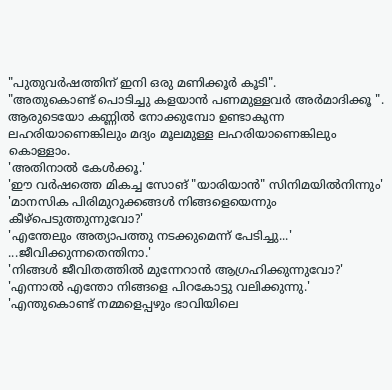"പുതുവർഷത്തിന് ഇനി ഒരു മണിക്കൂർ കൂടി".
"അതുകൊണ്ട് പൊടിച്ചു കളയാൻ പണമുള്ളവർ അർമാദിക്കൂ ".
ആരുടെയോ കണ്ണിൽ നോക്കുമ്പോ ഉണ്ടാകുന്ന ലഹരിയാണെങ്കിലും മദ്യം മൂലമുള്ള ലഹരിയാണെങ്കിലും കൊള്ളാം.
'അതിനാൽ കേൾക്കൂ.'
'ഈ വർഷത്തെ മികച്ച സോങ് "യാരിയാൻ" സിനിമയിൽനിന്നും'
'മാനസിക പിരിമുറുക്കങ്ങൾ നിങ്ങളെയെന്നും കീഴ്പെടുത്തുന്നുവോ?'
'എന്തേലും അത്യാപത്തു നടക്കുമെന്ന് പേടിച്ചു...'
...ജീവിക്കുന്നതെന്തിനാ.'
'നിങ്ങൾ ജീവിതത്തിൽ മുന്നേറാൻ ആഗ്രഹിക്കുന്നുവോ?'
'എന്നാൽ എന്തോ നിങ്ങളെ പിറകോട്ടു വലിക്കുന്നു.'
'എന്തുകൊണ്ട് നമ്മളെപ്പഴും ഭാവിയിലെ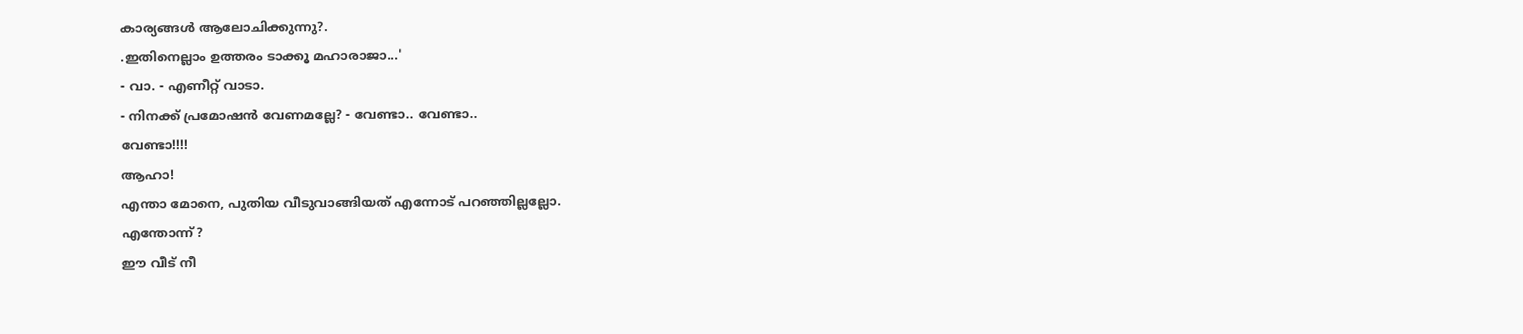കാര്യങ്ങൾ ആലോചിക്കുന്നു?.
.ഇതിനെല്ലാം ഉത്തരം ടാക്കൂ മഹാരാജാ...'
- വാ. - എണീറ്റ് വാടാ.
- നിനക്ക് പ്രമോഷൻ വേണമല്ലേ? - വേണ്ടാ.. വേണ്ടാ..
വേണ്ടാ!!!!
ആഹാ!
എന്താ മോനെ, പുതിയ വീടുവാങ്ങിയത് എന്നോട് പറഞ്ഞില്ലല്ലോ.
എന്തോന്ന്?
ഈ വീട് നീ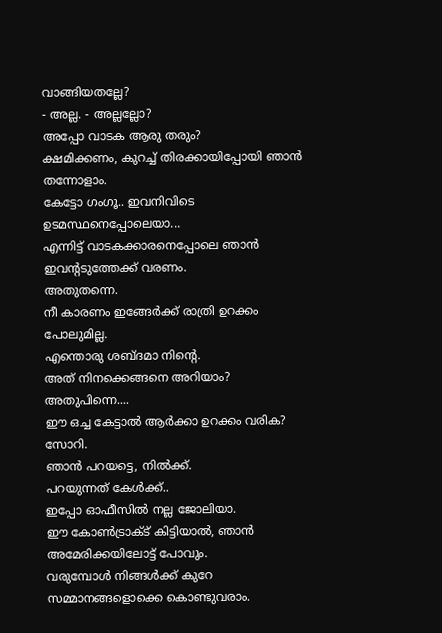വാങ്ങിയതല്ലേ?
- അല്ല. - അല്ലല്ലോ?
അപ്പോ വാടക ആരു തരും?
ക്ഷമിക്കണം, കുറച്ച് തിരക്കായിപ്പോയി ഞാൻ തന്നോളാം.
കേട്ടോ ഗംഗൂ.. ഇവനിവിടെ ഉടമസ്ഥനെപ്പോലെയാ...
എന്നിട്ട് വാടകക്കാരനെപ്പോലെ ഞാൻ ഇവന്റടുത്തേക്ക് വരണം.
അതുതന്നെ.
നീ കാരണം ഇങ്ങേർക്ക് രാത്രി ഉറക്കം പോലുമില്ല.
എന്തൊരു ശബ്ദമാ നിന്റെ.
അത് നിനക്കെങ്ങനെ അറിയാം?
അതുപിന്നെ....
ഈ ഒച്ച കേട്ടാൽ ആർക്കാ ഉറക്കം വരിക?
സോറി.
ഞാൻ പറയട്ടെ, നിൽക്ക്.
പറയുന്നത് കേൾക്ക്..
ഇപ്പോ ഓഫീസിൽ നല്ല ജോലിയാ.
ഈ കോൺട്രാക്ട് കിട്ടിയാൽ, ഞാൻ അമേരിക്കയിലോട്ട് പോവും.
വരുമ്പോൾ നിങ്ങൾക്ക് കുറേ സമ്മാനങ്ങളൊക്കെ കൊണ്ടുവരാം.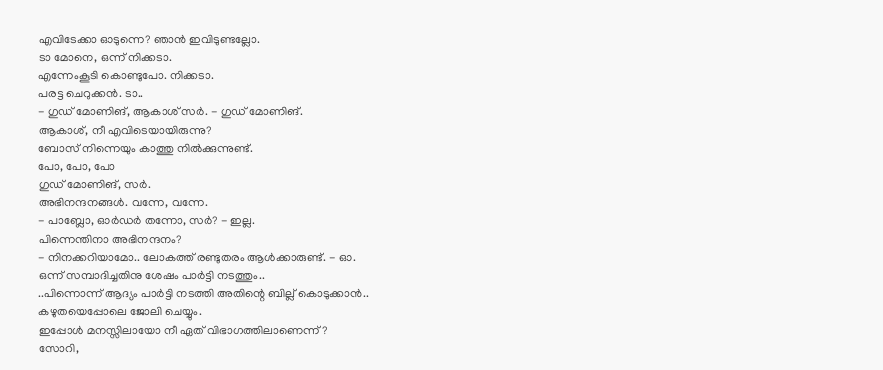എവിടേക്കാ ഓടുന്നെ? ഞാൻ ഇവിടുണ്ടല്ലോ.
ടാ മോനെ, ഒന്ന് നിക്കടാ.
എന്നേംകൂടി കൊണ്ടുപോ. നിക്കടാ.
പരട്ട ചെറുക്കൻ. ടാ..
- ഗുഡ് മോണിങ്, ആകാശ് സർ. - ഗുഡ് മോണിങ്.
ആകാശ്, നീ എവിടെയായിരുന്നു?
ബോസ് നിന്നെയും കാത്തു നിൽക്കുന്നുണ്ട്.
പോ, പോ, പോ
ഗുഡ് മോണിങ്, സർ.
അഭിനന്ദനങ്ങൾ. വന്നേ, വന്നേ.
- പാബ്ലോ, ഓർഡർ തന്നോ, സർ? - ഇല്ല.
പിന്നെന്തിനാ അഭിനന്ദനം?
- നിനക്കറിയാമോ.. ലോകത്ത് രണ്ടുതരം ആൾക്കാരുണ്ട്. - ഓ.
ഒന്ന് സമ്പാദിച്ചതിനു ശേഷം പാർട്ടി നടത്തും..
..പിന്നൊന്ന് ആദ്യം പാർട്ടി നടത്തി അതിന്റെ ബില്ല് കൊടുക്കാൻ..
കഴുതയെപ്പോലെ ജോലി ചെയ്യും.
ഇപ്പോൾ മനസ്സിലായോ നീ ഏത് വിഭാഗത്തിലാണെന്ന്?
സോറി,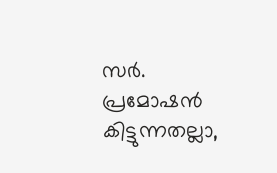സർ.
പ്രമോഷൻ കിട്ടുന്നതല്ലാ,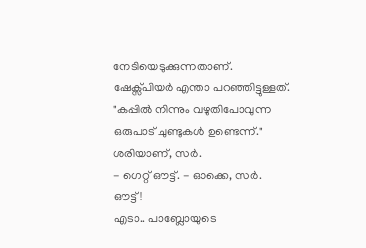നേടിയെടുക്കുന്നതാണ്.
ഷേക്സ്പിയർ എന്താ പറഞ്ഞിട്ടുള്ളത്.
"കപ്പിൽ നിന്നും വഴുതിപോവുന്ന ഒരുപാട് ചുണ്ടുകൾ ഉണ്ടെന്ന്."
ശരിയാണ്, സർ.
- ഗെറ്റ് ഔട്ട്. - ഓക്കെ, സർ.
ഔട്ട്!
എടാ.. പാബ്ലോയുടെ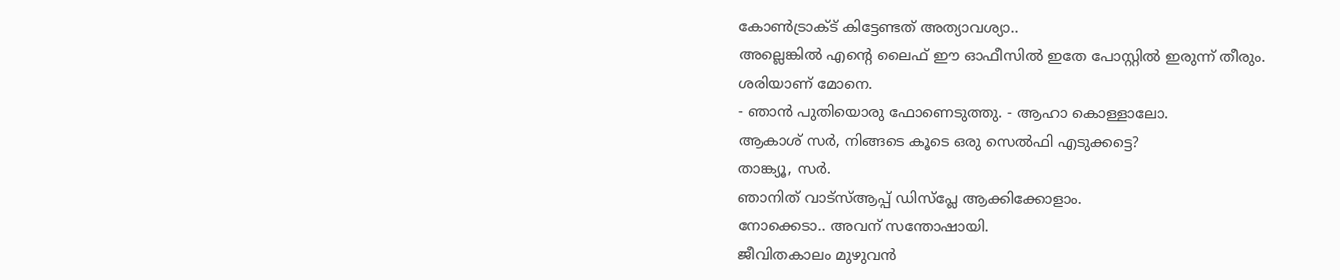കോൺട്രാക്ട് കിട്ടേണ്ടത് അത്യാവശ്യാ..
അല്ലെങ്കിൽ എന്റെ ലൈഫ് ഈ ഓഫീസിൽ ഇതേ പോസ്റ്റിൽ ഇരുന്ന് തീരും.
ശരിയാണ് മോനെ.
- ഞാൻ പുതിയൊരു ഫോണെടുത്തു. - ആഹാ കൊള്ളാലോ.
ആകാശ് സർ, നിങ്ങടെ കൂടെ ഒരു സെൽഫി എടുക്കട്ടെ?
താങ്ക്യൂ, സർ.
ഞാനിത് വാട്സ്ആപ്പ് ഡിസ്പ്ലേ ആക്കിക്കോളാം.
നോക്കെടാ.. അവന് സന്തോഷായി.
ജീവിതകാലം മുഴുവൻ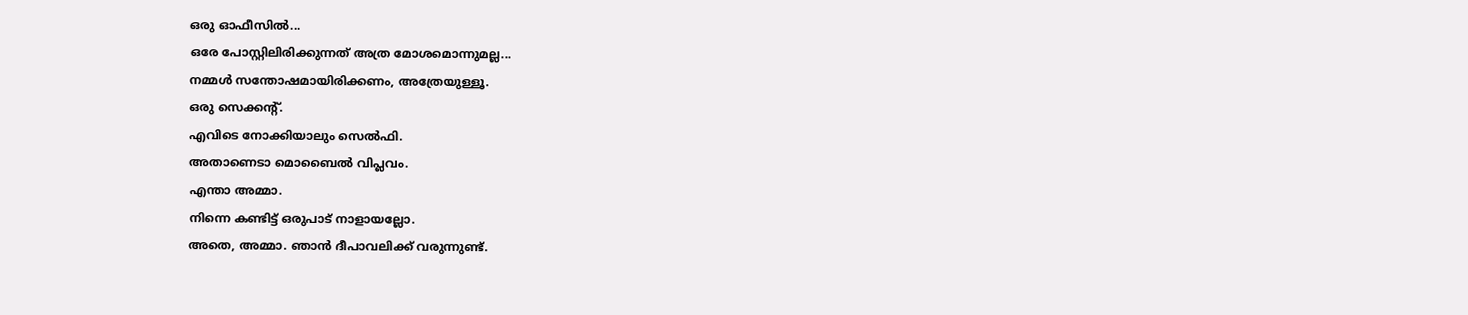ഒരു ഓഫീസിൽ...
ഒരേ പോസ്റ്റിലിരിക്കുന്നത് അത്ര മോശമൊന്നുമല്ല...
നമ്മൾ സന്തോഷമായിരിക്കണം, അത്രേയുള്ളൂ.
ഒരു സെക്കന്റ്.
എവിടെ നോക്കിയാലും സെൽഫി.
അതാണെടാ മൊബൈൽ വിപ്ലവം.
എന്താ അമ്മാ.
നിന്നെ കണ്ടിട്ട് ഒരുപാട് നാളായല്ലോ.
അതെ, അമ്മാ. ഞാൻ ദീപാവലിക്ക് വരുന്നുണ്ട്.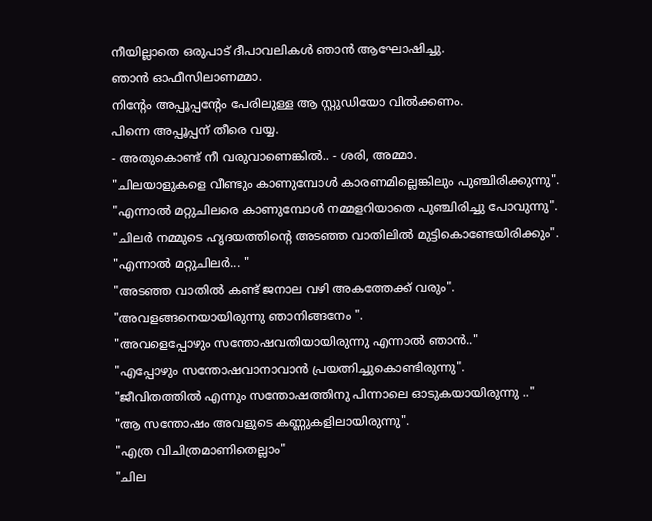നീയില്ലാതെ ഒരുപാട് ദീപാവലികൾ ഞാൻ ആഘോഷിച്ചു.
ഞാൻ ഓഫീസിലാണമ്മാ.
നിന്റേം അപ്പൂപ്പന്റേം പേരിലുള്ള ആ സ്റ്റുഡിയോ വിൽക്കണം.
പിന്നെ അപ്പൂപ്പന് തീരെ വയ്യ.
- അതുകൊണ്ട് നീ വരുവാണെങ്കിൽ.. - ശരി, അമ്മാ.
"ചിലയാളുകളെ വീണ്ടും കാണുമ്പോൾ കാരണമില്ലെങ്കിലും പുഞ്ചിരിക്കുന്നു".
"എന്നാൽ മറ്റുചിലരെ കാണുമ്പോൾ നമ്മളറിയാതെ പുഞ്ചിരിച്ചു പോവുന്നു".
"ചിലർ നമ്മുടെ ഹൃദയത്തിന്റെ അടഞ്ഞ വാതിലിൽ മുട്ടികൊണ്ടേയിരിക്കും".
"എന്നാൽ മറ്റുചിലർ... "
"അടഞ്ഞ വാതിൽ കണ്ട് ജനാല വഴി അകത്തേക്ക് വരും".
"അവളങ്ങനെയായിരുന്നു ഞാനിങ്ങനേം ".
"അവളെപ്പോഴും സന്തോഷവതിയായിരുന്നു എന്നാൽ ഞാൻ.."
"എപ്പോഴും സന്തോഷവാനാവാൻ പ്രയത്നിച്ചുകൊണ്ടിരുന്നു".
"ജീവിതത്തിൽ എന്നും സന്തോഷത്തിനു പിന്നാലെ ഓടുകയായിരുന്നു .."
"ആ സന്തോഷം അവളുടെ കണ്ണുകളിലായിരുന്നു".
"എത്ര വിചിത്രമാണിതെല്ലാം"
"ചില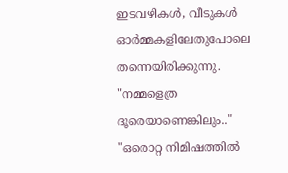ഇടവഴികൾ, വീടുകൾ ഓർമ്മകളിലേതുപോലെ തന്നെയിരിക്കുന്നു.
"നമ്മളെത്ര ദൂരെയാണെങ്കിലും.."
"ഒരൊറ്റ നിമിഷത്തിൽ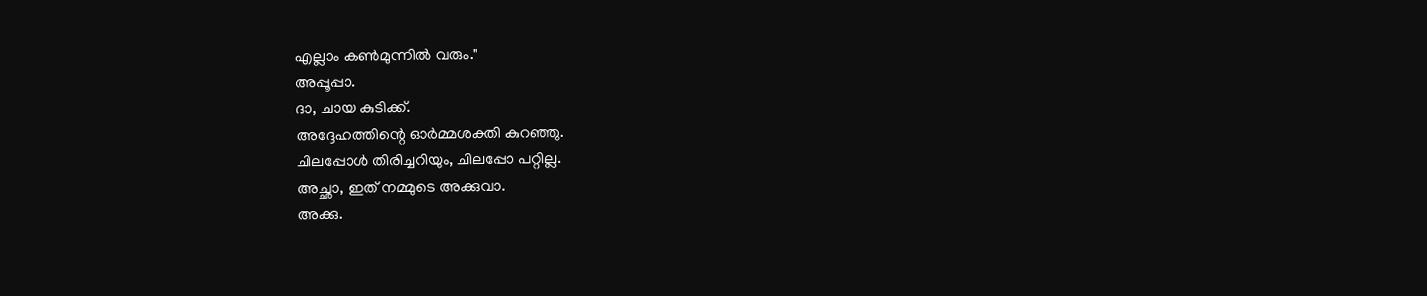എല്ലാം കൺമുന്നിൽ വരും."
അപ്പൂപ്പാ.
ദാ, ചായ കുടിക്ക്.
അദ്ദേഹത്തിന്റെ ഓർമ്മശക്തി കുറഞ്ഞു.
ചിലപ്പോൾ തിരിച്ചറിയും, ചിലപ്പോ പറ്റില്ല.
അച്ഛാ, ഇത് നമ്മുടെ അക്കുവാ.
അക്കു.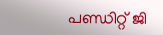പണ്ഡിറ്റ് ജി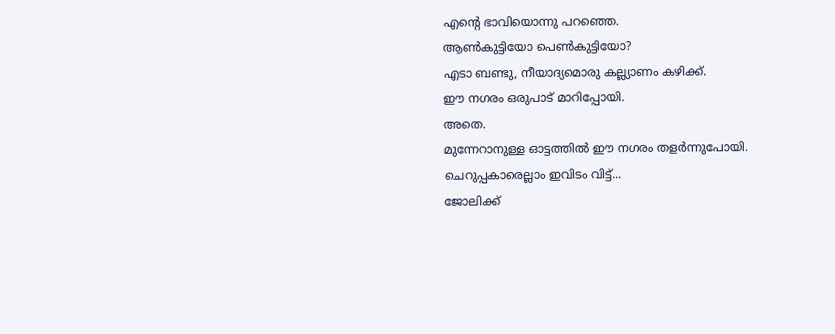എന്റെ ഭാവിയൊന്നു പറഞ്ഞെ.
ആൺകുട്ടിയോ പെൺകുട്ടിയോ?
എടാ ബണ്ടു, നീയാദ്യമൊരു കല്ല്യാണം കഴിക്ക്.
ഈ നഗരം ഒരുപാട് മാറിപ്പോയി.
അതെ.
മുന്നേറാനുള്ള ഓട്ടത്തിൽ ഈ നഗരം തളർന്നുപോയി.
ചെറുപ്പകാരെല്ലാം ഇവിടം വിട്ട്...
ജോലിക്ക്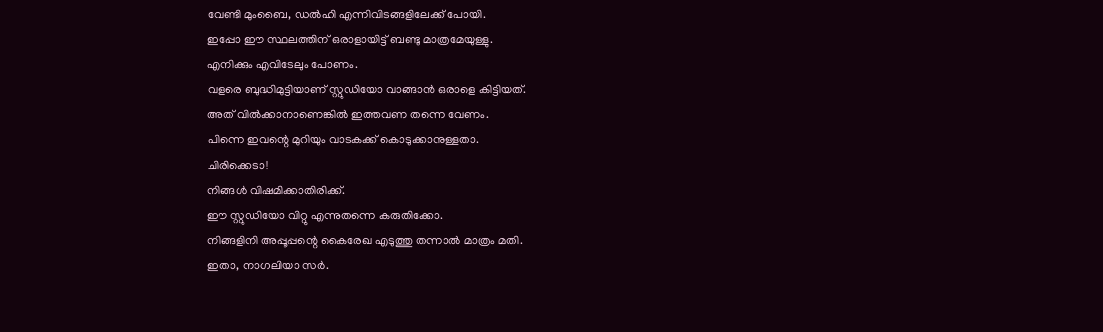വേണ്ടി മുംബൈ, ഡൽഹി എന്നിവിടങ്ങളിലേക്ക് പോയി.
ഇപ്പോ ഈ സ്ഥലത്തിന് ഒരാളായിട്ട് ബണ്ടു മാത്രമേയുള്ളു.
എനിക്കും എവിടേലും പോണം.
വളരെ ബുദ്ധിമുട്ടിയാണ് സ്റ്റുഡിയോ വാങ്ങാൻ ഒരാളെ കിട്ടിയത്.
അത് വിൽക്കാനാണെങ്കിൽ ഇത്തവണ തന്നെ വേണം.
പിന്നെ ഇവന്റെ മുറിയും വാടകക്ക് കൊടുക്കാനുള്ളതാ.
ചിരിക്കെടാ!
നിങ്ങൾ വിഷമിക്കാതിരിക്ക്.
ഈ സ്റ്റുഡിയോ വിറ്റു എന്നുതന്നെ കരുതിക്കോ.
നിങ്ങളിനി അപ്പൂപ്പന്റെ കൈരേഖ എടുത്തു തന്നാൽ മാത്രം മതി.
ഇതാ, നാഗലിയാ സർ.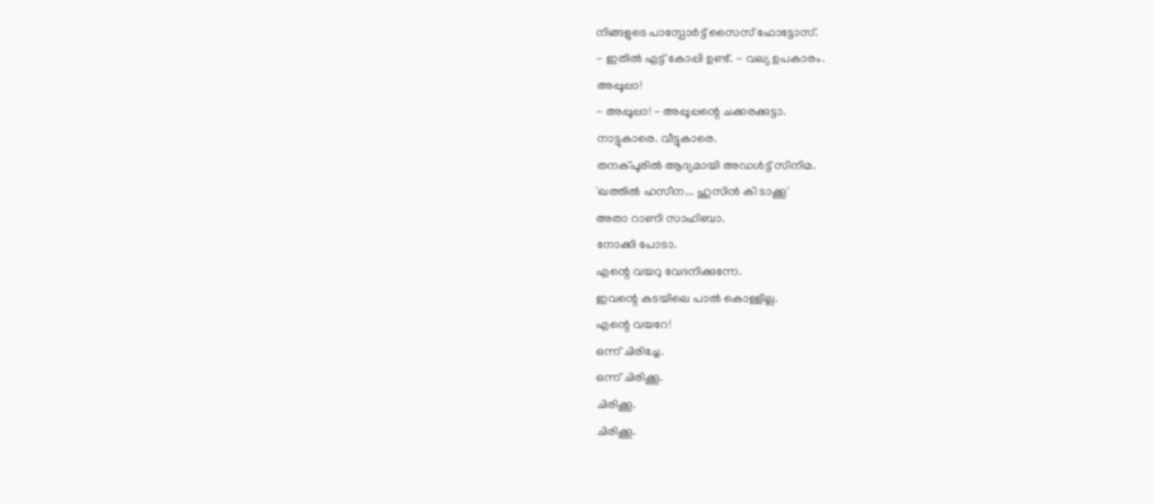നിങ്ങളുടെ പാസ്പോർട്ട് സൈസ് ഫോട്ടോസ്.
- ഇതിൽ എട്ട് കോപ്പി ഉണ്ട്. - വല്യ ഉപകാരം.
അപ്പൂപ്പാ!
- അപ്പൂപ്പാ! - അപ്പൂപ്പന്റെ ചക്കരക്കുട്ടാ.
നാട്ടുകാരെ. വീട്ടുകാരെ.
തനക്പൂരിൽ ആദ്യമായി അഡൾട്ട് സിനിമ.
'ഖത്തിൽ ഹസീന... ഹുസിൻ കി ടാക്കൂ'
അതാ റാണി സാഹിബാ.
നോക്കി പോടാ.
എന്റെ വയറു വേദനിക്കുന്നേ.
ഇവന്റെ കടയിലെ പാൽ കൊള്ളില്ല.
എന്റെ വയറേ!
ഒന്ന് ചിരിച്ചേ.
ഒന്ന് ചിരിക്കൂ.
ചിരിക്കൂ.
ചിരിക്കൂ.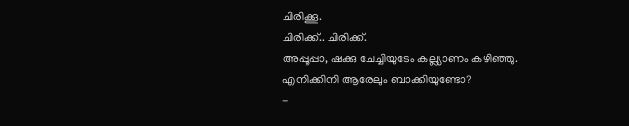ചിരിക്കൂ.
ചിരിക്ക്.. ചിരിക്ക്.
അപ്പൂപ്പാ, ഷക്കു ചേച്ചിയുടേം കല്ല്യാണം കഴിഞ്ഞു.
എനിക്കിനി ആരേലും ബാക്കിയുണ്ടോ?
-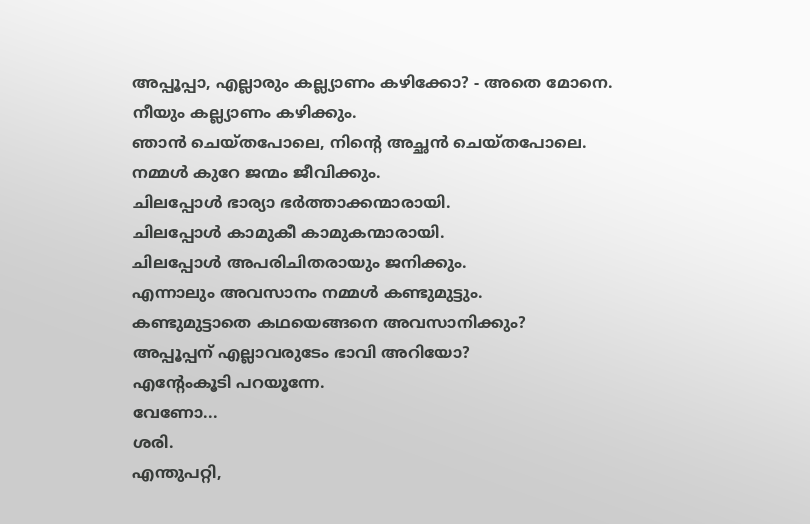അപ്പൂപ്പാ, എല്ലാരും കല്ല്യാണം കഴിക്കോ? - അതെ മോനെ.
നീയും കല്ല്യാണം കഴിക്കും.
ഞാൻ ചെയ്തപോലെ, നിന്റെ അച്ഛൻ ചെയ്തപോലെ.
നമ്മൾ കുറേ ജന്മം ജീവിക്കും.
ചിലപ്പോൾ ഭാര്യാ ഭർത്താക്കന്മാരായി.
ചിലപ്പോൾ കാമുകീ കാമുകന്മാരായി.
ചിലപ്പോൾ അപരിചിതരായും ജനിക്കും.
എന്നാലും അവസാനം നമ്മൾ കണ്ടുമുട്ടും.
കണ്ടുമുട്ടാതെ കഥയെങ്ങനെ അവസാനിക്കും?
അപ്പൂപ്പന് എല്ലാവരുടേം ഭാവി അറിയോ?
എന്റേംകൂടി പറയൂന്നേ.
വേണോ...
ശരി.
എന്തുപറ്റി,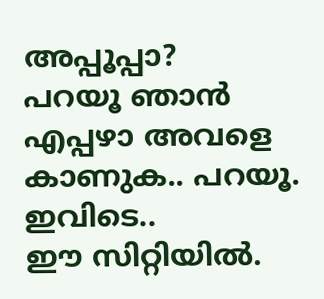അപ്പൂപ്പാ?
പറയൂ ഞാൻ എപ്പഴാ അവളെ കാണുക.. പറയൂ.
ഇവിടെ..
ഈ സിറ്റിയിൽ.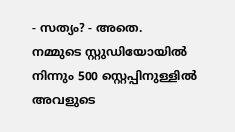- സത്യം? - അതെ.
നമ്മുടെ സ്റ്റുഡിയോയിൽ നിന്നും 500 സ്റ്റെപ്പിനുള്ളിൽ അവളുടെ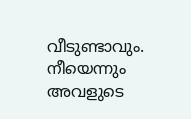വീടുണ്ടാവും.
നീയെന്നും അവളുടെ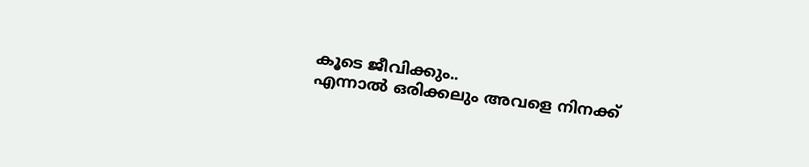കൂടെ ജീവിക്കും..
എന്നാൽ ഒരിക്കലും അവളെ നിനക്ക്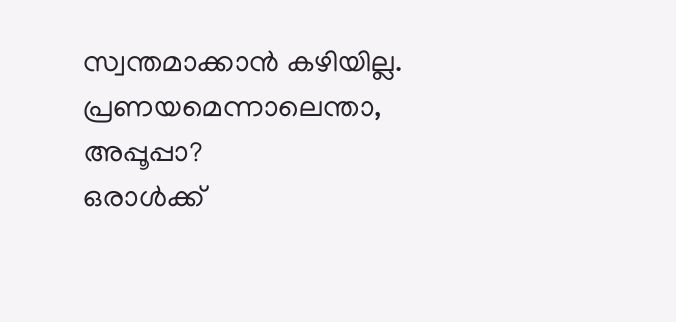സ്വന്തമാക്കാൻ കഴിയില്ല.
പ്രണയമെന്നാലെന്താ, അപ്പൂപ്പാ?
ഒരാൾക്ക്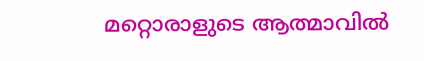മറ്റൊരാളുടെ ആത്മാവിൽ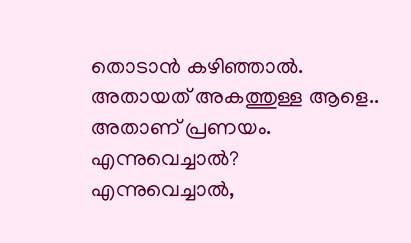തൊടാൻ കഴിഞ്ഞാൽ.
അതായത് അകത്തുള്ള ആളെ..
അതാണ് പ്രണയം.
എന്നുവെച്ചാൽ?
എന്നുവെച്ചാൽ,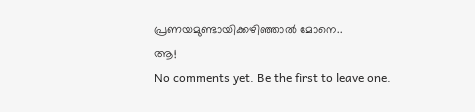പ്രണയമുണ്ടായിക്കഴിഞ്ഞാൽ മോനെ..
ആ!
No comments yet. Be the first to leave one.